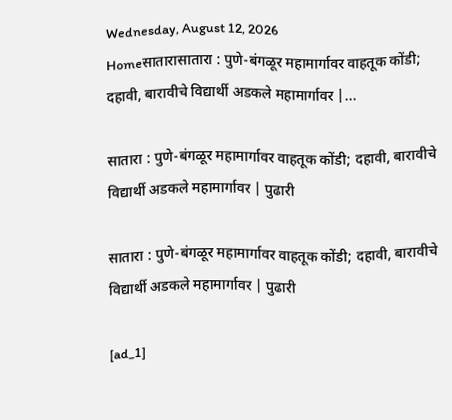Wednesday, August 12, 2026
Homeसातारासातारा : पुणे-बंगळूर महामार्गावर वाहतूक कोंडी; दहावी, बारावीचे विद्यार्थी अडकले महामार्गावर |...

सातारा : पुणे-बंगळूर महामार्गावर वाहतूक कोंडी; दहावी, बारावीचे विद्यार्थी अडकले महामार्गावर | पुढारी

सातारा : पुणे-बंगळूर महामार्गावर वाहतूक कोंडी; दहावी, बारावीचे विद्यार्थी अडकले महामार्गावर | पुढारी

[ad_1]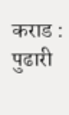कराड : पुढारी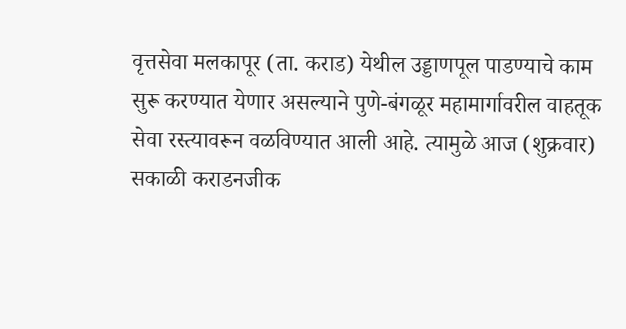वृत्तसेवा मलकापूर (ता. कराड) येथील उड्डाणपूल पाडण्याचे काम सुरू करण्यात येणार असल्याने पुणे-बंगळूर महामार्गावरील वाहतूक सेवा रस्त्यावरून वळविण्यात आली आहे. त्यामुळे आज (शुक्रवार) सकाळी कराडनजीक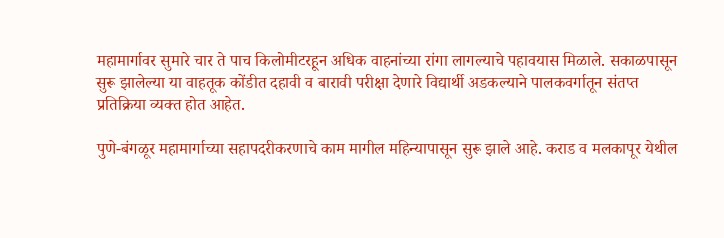महामार्गावर सुमारे चार ते पाच किलोमीटरहून अधिक वाहनांच्या रांगा लागल्याचे पहावयास मिळाले. सकाळपासून सुरू झालेल्या या वाहतूक कोंडीत दहावी व बारावी परीक्षा देणारे विद्यार्थी अडकल्याने पालकवर्गातून संतप्त प्रतिक्रिया व्यक्त होत आहेत.

पुणे-बंगळूर महामार्गाच्या सहापदरीकरणाचे काम मागील महिन्यापासून सुरू झाले आहे. कराड व मलकापूर येथील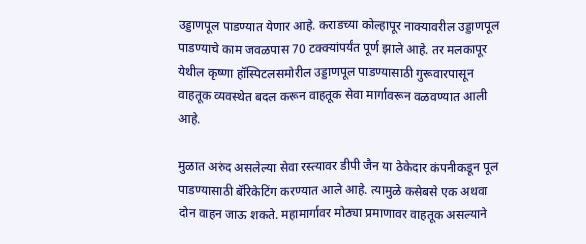उड्डाणपूल पाडण्यात येणार आहे. कराडच्या कोल्हापूर नाक्यावरील उड्डाणपूल पाडण्याचे काम जवळपास 70 टक्क्यांपर्यंत पूर्ण झाले आहे. तर मलकापूर येथील कृष्णा हॉस्पिटलसमोरील उड्डाणपूल पाडण्यासाठी गुरूवारपासून वाहतूक व्यवस्थेत बदल करून वाहतूक सेवा मार्गावरून वळवण्यात आली आहे.

मुळात अरुंद असलेल्या सेवा रस्त्यावर डीपी जैन या ठेकेदार कंपनीकडून पूल पाडण्यासाठी बॅरिकेटिंग करण्यात आले आहे. त्यामुळे कसेबसे एक अथवा दोन वाहन जाऊ शकते. महामार्गावर मोठ्या प्रमाणावर वाहतूक असल्याने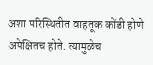अशा परिस्थितीत वाहतूक कोंडी होणे अपेक्षितच होते. त्यामुळेच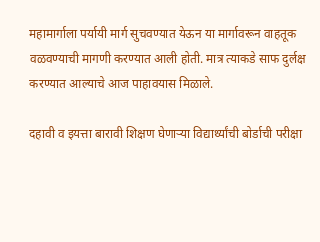महामार्गाला पर्यायी मार्ग सुचवण्यात येऊन या मार्गावरून वाहतूक वळवण्याची मागणी करण्यात आली होती. मात्र त्याकडे साफ दुर्लक्ष करण्यात आल्याचे आज पाहावयास मिळाले.

दहावी व इयत्ता बारावी शिक्षण घेणाऱ्या विद्यार्थ्यांची बोर्डाची परीक्षा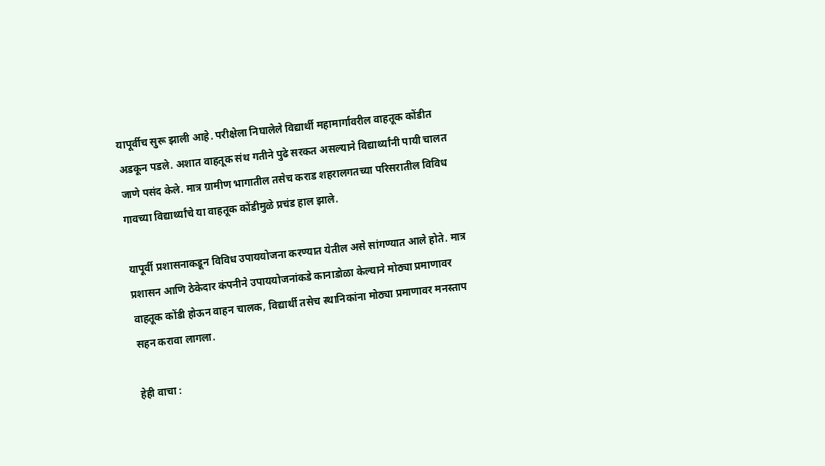यापूर्वीच सुरू झाली आहे. परीक्षेला निघालेले विद्यार्थी महामार्गावरील वाहतूक कोंडीत अडकून पडले. अशात वाहतूक संथ गतीने पुढे सरकत असल्‍याने विद्यार्थ्यांनी पायी चालत जाणे पसंद केले. मात्र ग्रामीण भागातील तसेच कराड शहरालगतच्या परिसरातील विविध गावच्या विद्यार्थ्यांचे या वाहतूक कोंडीमुळे प्रचंड हाल झाले.

यापूर्वी प्रशासनाकडून विविध उपाययोजना करण्यात येतील असे सांगण्यात आले होते. मात्र प्रशासन आणि ठेकेदार कंपनीने उपाययोजनांकडे कानाडोळा केल्याने मोठ्या प्रमाणावर वाहतूक कोंडी होऊन वाहन चालक, विद्यार्थी तसेच स्थानिकांना मोठ्या प्रमाणावर मनस्ताप सहन करावा लागला.

हेही वाचा :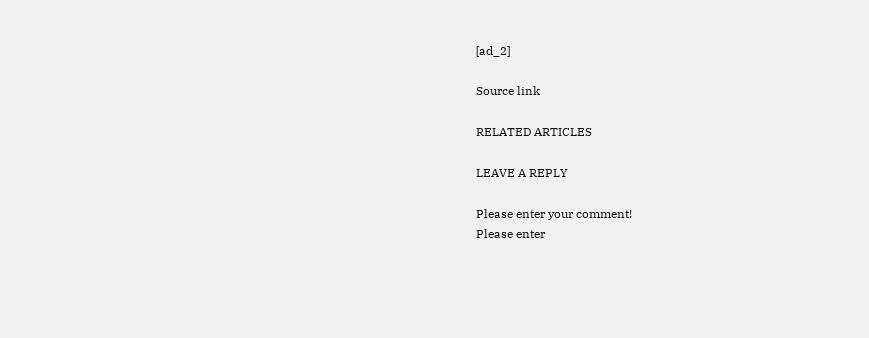[ad_2]

Source link

RELATED ARTICLES

LEAVE A REPLY

Please enter your comment!
Please enter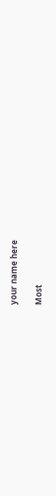your name here

Most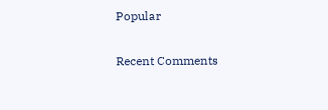Popular

Recent Comments